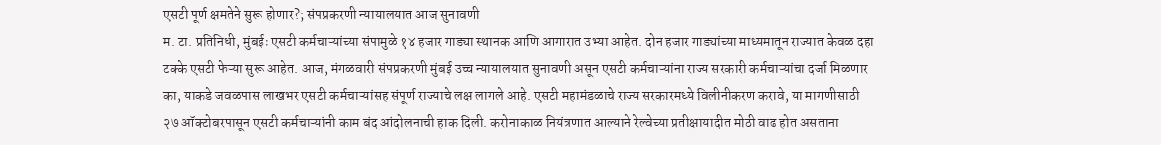एसटी पूर्ण क्षमतेने सुरू होणार?; संपप्रकरणी न्यायालयात आज सुनावणी
म. टा. प्रतिनिधी, मुंबईः एसटी कर्मचाऱ्यांच्या संपामुळे १४ हजार गाड्या स्थानक आणि आगारात उभ्या आहेत. दोन हजार गाड्यांच्या माध्यमातून राज्यात केवळ दहा टक्के एसटी फेऱ्या सुरू आहेत. आज, मंगळवारी संपप्रकरणी मुंबई उच्च न्यायालयात सुनावणी असून एसटी कर्मचाऱ्यांना राज्य सरकारी कर्मचाऱ्यांचा दर्जा मिळणार का, याकडे जवळपास लाखभर एसटी कर्मचाऱ्यांसह संपूर्ण राज्याचे लक्ष लागले आहे. एसटी महामंडळाचे राज्य सरकारमध्ये विलीनीकरण करावे, या मागणीसाठी २७ ऑक्टोबरपासून एसटी कर्मचाऱ्यांनी काम बंद आंदोलनाची हाक दिली. करोनाकाळ नियंत्रणात आल्याने रेल्वेच्या प्रतीक्षायादीत मोठी वाढ होत असताना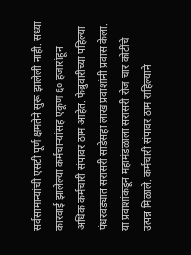सर्वसामान्यांची एसटी पूर्ण क्षमतेने सुरू झालेली नाही. सध्या कारवाई झालेल्या कर्मचाऱ्यांसह एकूण ६० हजारांहून अधिक कर्मचारी संपावर ठाम आहेत. फेब्रुवारीच्या पहिल्या पंधरवड्यात सरासरी साडेसहा लाख प्रवाशांनी प्रवास केला. या प्रवाशांकडून महामंडळाला सरासरी रोज चार कोटींचे उत्पन्न मिळाले. कर्मचारी संपावर ठाम राहिल्याने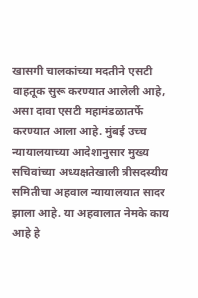खासगी चालकांच्या मदतीने एसटी वाहतूक सुरू करण्यात आलेली आहे, असा दावा एसटी महामंडळातर्फे करण्यात आला आहे. मुंबई उच्च न्यायालयाच्या आदेशानुसार मुख्य सचिवांच्या अध्यक्षतेखाली त्रीसदस्यीय समितीचा अहवाल न्यायालयात सादर झाला आहे. या अहवालात नेमके काय आहे हे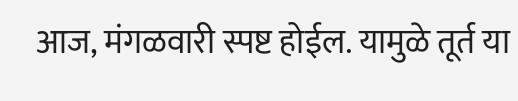आज, मंगळवारी स्पष्ट होईल. यामुळे तूर्त या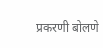प्रकरणी बोलणे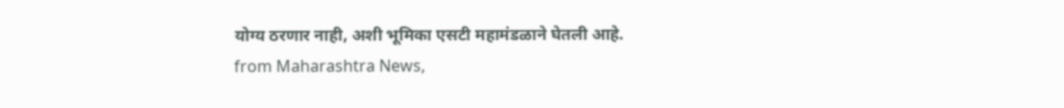योग्य ठरणार नाही, अशी भूमिका एसटी महामंडळाने घेतली आहे.
from Maharashtra News,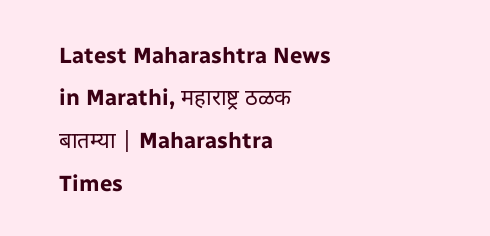Latest Maharashtra News in Marathi, महाराष्ट्र ठळक बातम्या | Maharashtra Times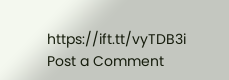https://ift.tt/vyTDB3i
Post a Comment